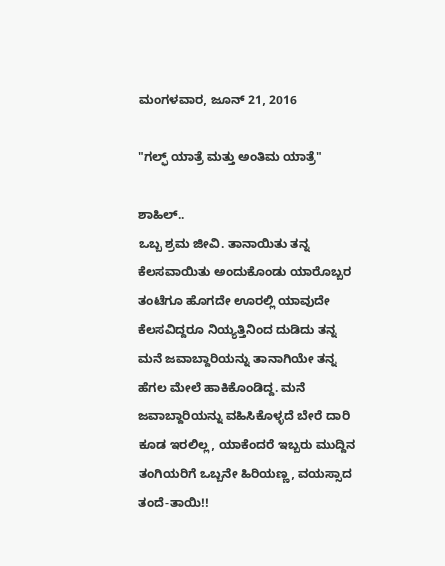ಮಂಗಳವಾರ, ಜೂನ್ 21, 2016

"ಗಲ್ಫ್ ಯಾತ್ರೆ ಮತ್ತು ಅಂತಿಮ ಯಾತ್ರೆ"

ಶಾಹಿಲ್..
ಒಬ್ಬ ಶ್ರಮ ಜೀವಿ. ತಾನಾಯಿತು ತನ್ನ ಕೆಲಸವಾಯಿತು ಅಂದುಕೊಂಡು ಯಾರೊಬ್ಬರ ತಂಟೆಗೂ ಹೊಗದೇ ಊರಲ್ಲಿ ಯಾವುದೇ ಕೆಲಸವಿದ್ದರೂ ನಿಯ್ಯತ್ತಿನಿಂದ ದುಡಿದು ತನ್ನ ಮನೆ ಜವಾಬ್ದಾರಿಯನ್ನು ತಾನಾಗಿಯೇ ತನ್ನ ಹೆಗಲ ಮೇಲೆ ಹಾಕಿಕೊಂಡಿದ್ದ. ಮನೆ ಜವಾಬ್ದಾರಿಯನ್ನು ವಹಿಸಿಕೊಳ್ಳದೆ ಬೇರೆ ದಾರಿ ಕೂಡ ಇರಲಿಲ್ಲ, ಯಾಕೆಂದರೆ ಇಬ್ಬರು ಮುದ್ದಿನ ತಂಗಿಯರಿಗೆ ಒಬ್ಬನೇ ಹಿರಿಯಣ್ಣ, ವಯಸ್ಸಾದ ತಂದೆ-ತಾಯಿ!!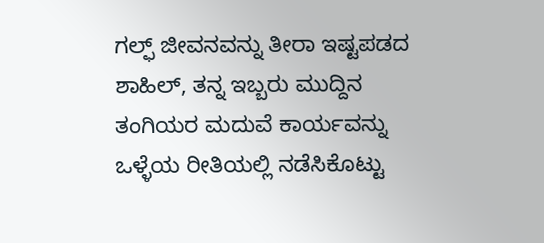ಗಲ್ಫ್ ಜೀವನವನ್ನು ತೀರಾ ಇಷ್ಟಪಡದ ಶಾಹಿಲ್, ತನ್ನ ಇಬ್ಬರು ಮುದ್ದಿನ ತಂಗಿಯರ ಮದುವೆ ಕಾರ್ಯವನ್ನು ಒಳ್ಳೆಯ ರೀತಿಯಲ್ಲಿ ನಡೆಸಿಕೊಟ್ಟು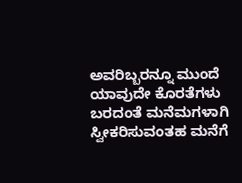ಅವರಿಬ್ಬರನ್ನೂ ಮುಂದೆ ಯಾವುದೇ ಕೊರತೆಗಳು ಬರದಂತೆ ಮನೆಮಗಳಾಗಿ ಸ್ವೀಕರಿಸುವಂತಹ ಮನೆಗೆ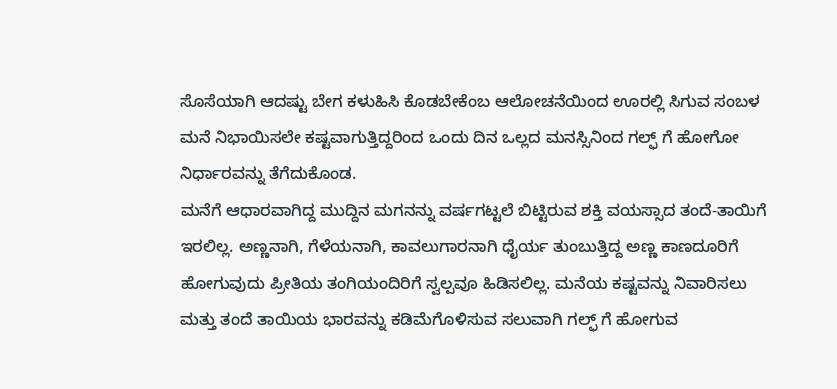ಸೊಸೆಯಾಗಿ ಆದಷ್ಟು ಬೇಗ ಕಳುಹಿಸಿ ಕೊಡಬೇಕೆಂಬ ಆಲೋಚನೆಯಿಂದ ಊರಲ್ಲಿ ಸಿಗುವ ಸಂಬಳ ಮನೆ ನಿಭಾಯಿಸಲೇ ಕಷ್ಟವಾಗುತ್ತಿದ್ದರಿಂದ ಒಂದು ದಿನ ಒಲ್ಲದ ಮನಸ್ಸಿನಿಂದ ಗಲ್ಫ್ ಗೆ ಹೋಗೋ ನಿರ್ಧಾರವನ್ನು ತೆಗೆದುಕೊಂಡ.
ಮನೆಗೆ ಆಧಾರವಾಗಿದ್ದ ಮುದ್ದಿನ ಮಗನನ್ನು ವರ್ಷಗಟ್ಟಲೆ ಬಿಟ್ಟಿರುವ ಶಕ್ತಿ ವಯಸ್ಸಾದ ತಂದೆ-ತಾಯಿಗೆ ಇರಲಿಲ್ಲ. ಅಣ್ಣನಾಗಿ, ಗೆಳೆಯನಾಗಿ, ಕಾವಲುಗಾರನಾಗಿ ಧೈರ್ಯ ತುಂಬುತ್ತಿದ್ದ ಅಣ್ಣ ಕಾಣದೂರಿಗೆ ಹೋಗುವುದು ಪ್ರೀತಿಯ ತಂಗಿಯಂದಿರಿಗೆ ಸ್ವಲ್ಪವೂ ಹಿಡಿಸಲಿಲ್ಲ. ಮನೆಯ ಕಷ್ಟವನ್ನು ನಿವಾರಿಸಲು ಮತ್ತು ತಂದೆ ತಾಯಿಯ ಭಾರವನ್ನು ಕಡಿಮೆಗೊಳಿಸುವ ಸಲುವಾಗಿ ಗಲ್ಫ್ ಗೆ ಹೋಗುವ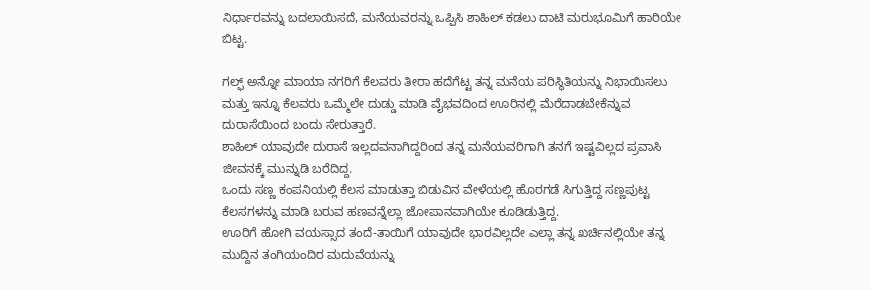ನಿರ್ಧಾರವನ್ನು ಬದಲಾಯಿಸದೆ, ಮನೆಯವರನ್ನು ಒಪ್ಪಿಸಿ ಶಾಹಿಲ್ ಕಡಲು ದಾಟಿ ಮರುಭೂಮಿಗೆ ಹಾರಿಯೇ ಬಿಟ್ಟ.

ಗಲ್ಫ್ ಅನ್ನೋ ಮಾಯಾ ನಗರಿಗೆ ಕೆಲವರು ತೀರಾ ಹದೆಗೆಟ್ಟ ತನ್ನ ಮನೆಯ ಪರಿಸ್ಥಿತಿಯನ್ನು ನಿಭಾಯಿಸಲು ಮತ್ತು ಇನ್ನೂ ಕೆಲವರು ಒಮ್ಮೆಲೇ ದುಡ್ಡು ಮಾಡಿ ವೈಭವದಿಂದ ಊರಿನಲ್ಲಿ ಮೆರೆದಾಡಬೇಕೆನ್ನುವ ದುರಾಸೆಯಿಂದ ಬಂದು ಸೇರುತ್ತಾರೆ.
ಶಾಹಿಲ್ ಯಾವುದೇ ದುರಾಸೆ ಇಲ್ಲದವನಾಗಿದ್ದರಿಂದ ತನ್ನ ಮನೆಯವರಿಗಾಗಿ ತನಗೆ ಇಷ್ಟವಿಲ್ಲದ ಪ್ರವಾಸಿ ಜೀವನಕ್ಕೆ ಮುನ್ನುಡಿ ಬರೆದಿದ್ದ.
ಒಂದು ಸಣ್ಣ ಕಂಪನಿಯಲ್ಲಿ ಕೆಲಸ ಮಾಡುತ್ತಾ ಬಿಡುವಿನ ವೇಳೆಯಲ್ಲಿ ಹೊರಗಡೆ ಸಿಗುತ್ತಿದ್ದ ಸಣ್ಣಪುಟ್ಟ ಕೆಲಸಗಳನ್ನು ಮಾಡಿ ಬರುವ ಹಣವನ್ನೆಲ್ಲಾ ಜೋಪಾನವಾಗಿಯೇ ಕೂಡಿಡುತ್ತಿದ್ದ.
ಊರಿಗೆ ಹೋಗಿ ವಯಸ್ಸಾದ ತಂದೆ-ತಾಯಿಗೆ ಯಾವುದೇ ಭಾರವಿಲ್ಲದೇ ಎಲ್ಲಾ ತನ್ನ ಖರ್ಚಿನಲ್ಲಿಯೇ ತನ್ನ ಮುದ್ದಿನ ತಂಗಿಯಂದಿರ ಮದುವೆಯನ್ನು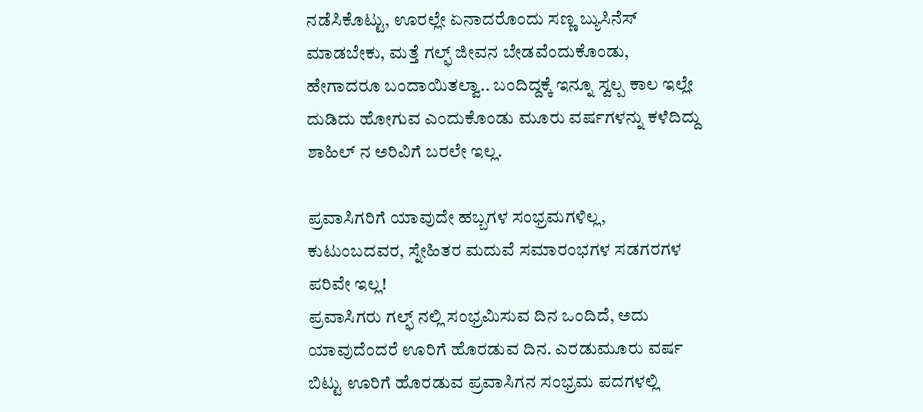ನಡೆಸಿಕೊಟ್ಟು, ಊರಲ್ಲೇ ಏನಾದರೊಂದು ಸಣ್ಣ ಬ್ಯುಸಿನೆಸ್ ಮಾಡಬೇಕು, ಮತ್ತೆ ಗಲ್ಫ್ ಜೀವನ ಬೇಡವೆಂದುಕೊಂಡು, ಹೇಗಾದರೂ ಬಂದಾಯಿತಲ್ವಾ.. ಬಂದಿದ್ದಕ್ಕೆ ಇನ್ನೂ ಸ್ವಲ್ಪ ಕಾಲ ಇಲ್ಲೇ ದುಡಿದು ಹೋಗುವ ಎಂದುಕೊಂಡು ಮೂರು ವರ್ಷಗಳನ್ನು ಕಳೆದಿದ್ದು ಶಾಹಿಲ್ ನ ಅರಿವಿಗೆ ಬರಲೇ ಇಲ್ಲ.

ಪ್ರವಾಸಿಗರಿಗೆ ಯಾವುದೇ ಹಬ್ಬಗಳ ಸಂಭ್ರಮಗಳಿಲ್ಲ, ಕುಟುಂಬದವರ, ಸ್ನೇಹಿತರ ಮದುವೆ ಸಮಾರಂಭಗಳ ಸಡಗರಗಳ ಪರಿವೇ ಇಲ್ಲ!
ಪ್ರವಾಸಿಗರು ಗಲ್ಫ್ ನಲ್ಲಿ ಸಂಭ್ರಮಿಸುವ ದಿನ ಒಂದಿದೆ, ಅದು ಯಾವುದೆಂದರೆ ಊರಿಗೆ ಹೊರಡುವ ದಿನ. ಎರಡುಮೂರು ವರ್ಷ ಬಿಟ್ಟು ಊರಿಗೆ ಹೊರಡುವ ಪ್ರವಾಸಿಗನ ಸಂಭ್ರಮ ಪದಗಳಲ್ಲಿ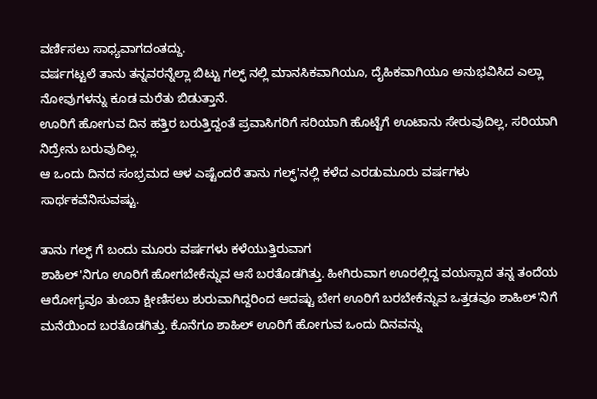ವರ್ಣಿಸಲು ಸಾಧ್ಯವಾಗದಂತದ್ದು.
ವರ್ಷಗಟ್ಟಲೆ ತಾನು ತನ್ನವರನ್ನೆಲ್ಲಾ ಬಿಟ್ಟು ಗಲ್ಫ್ ನಲ್ಲಿ ಮಾನಸಿಕವಾಗಿಯೂ, ದೈಹಿಕವಾಗಿಯೂ ಅನುಭವಿಸಿದ ಎಲ್ಲಾ ನೋವುಗಳನ್ನು ಕೂಡ ಮರೆತು ಬಿಡುತ್ತಾನೆ.
ಊರಿಗೆ ಹೋಗುವ ದಿನ ಹತ್ತಿರ ಬರುತ್ತಿದ್ದಂತೆ ಪ್ರವಾಸಿಗರಿಗೆ ಸರಿಯಾಗಿ ಹೊಟ್ಟೆಗೆ ಊಟಾನು ಸೇರುವುದಿಲ್ಲ, ಸರಿಯಾಗಿ ನಿದ್ರೇನು ಬರುವುದಿಲ್ಲ.
ಆ ಒಂದು ದಿನದ ಸಂಭ್ರಮದ ಆಳ ಎಷ್ಟೆಂದರೆ ತಾನು ಗಲ್ಫ್'ನಲ್ಲಿ ಕಳೆದ ಎರಡುಮೂರು ವರ್ಷಗಳು ಸಾರ್ಥಕವೆನಿಸುವಷ್ಟು.

ತಾನು ಗಲ್ಫ್ ಗೆ ಬಂದು ಮೂರು ವರ್ಷಗಳು ಕಳೆಯುತ್ತಿರುವಾಗ
ಶಾಹಿಲ್'ನಿಗೂ ಊರಿಗೆ ಹೋಗಬೇಕೆನ್ನುವ ಆಸೆ ಬರತೊಡಗಿತ್ತು. ಹೀಗಿರುವಾಗ ಊರಲ್ಲಿದ್ದ ವಯಸ್ಸಾದ ತನ್ನ ತಂದೆಯ ಆರೋಗ್ಯವೂ ತುಂಬಾ ಕ್ಷೀಣಿಸಲು ಶುರುವಾಗಿದ್ದರಿಂದ ಆದಷ್ಟು ಬೇಗ ಊರಿಗೆ ಬರಬೇಕೆನ್ನುವ ಒತ್ತಡವೂ ಶಾಹಿಲ್'ನಿಗೆ ಮನೆಯಿಂದ ಬರತೊಡಗಿತ್ತು. ಕೊನೆಗೂ ಶಾಹಿಲ್ ಊರಿಗೆ ಹೋಗುವ ಒಂದು ದಿನವನ್ನು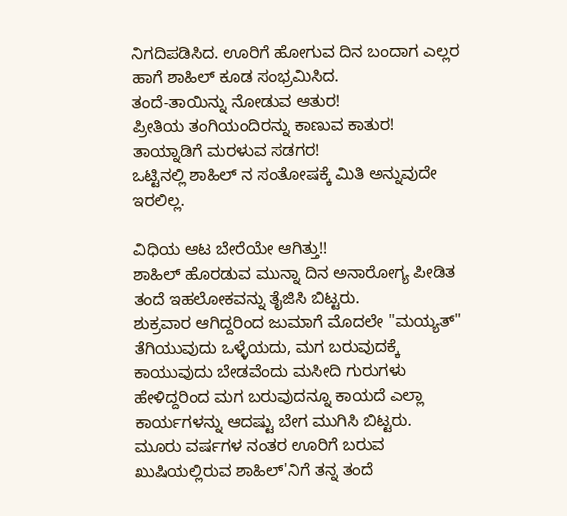ನಿಗದಿಪಡಿಸಿದ. ಊರಿಗೆ ಹೋಗುವ ದಿನ ಬಂದಾಗ ಎಲ್ಲರ ಹಾಗೆ ಶಾಹಿಲ್ ಕೂಡ ಸಂಭ್ರಮಿಸಿದ.
ತಂದೆ-ತಾಯಿನ್ನು ನೋಡುವ ಆತುರ!
ಪ್ರೀತಿಯ ತಂಗಿಯಂದಿರನ್ನು ಕಾಣುವ ಕಾತುರ!
ತಾಯ್ನಾಡಿಗೆ ಮರಳುವ ಸಡಗರ!
ಒಟ್ಟಿನಲ್ಲಿ ಶಾಹಿಲ್ ನ ಸಂತೋಷಕ್ಕೆ ಮಿತಿ ಅನ್ನುವುದೇ ಇರಲಿಲ್ಲ.

ವಿಧಿಯ ಆಟ ಬೇರೆಯೇ ಆಗಿತ್ತು!!
ಶಾಹಿಲ್ ಹೊರಡುವ ಮುನ್ನಾ ದಿನ ಅನಾರೋಗ್ಯ ಪೀಡಿತ ತಂದೆ ಇಹಲೋಕವನ್ನು ತೈಜಿಸಿ ಬಿಟ್ಟರು.
ಶುಕ್ರವಾರ ಆಗಿದ್ದರಿಂದ ಜುಮಾಗೆ ಮೊದಲೇ "ಮಯ್ಯತ್" ತೆಗಿಯುವುದು ಒಳ್ಳೆಯದು, ಮಗ ಬರುವುದಕ್ಕೆ ಕಾಯುವುದು ಬೇಡವೆಂದು ಮಸೀದಿ ಗುರುಗಳು ಹೇಳಿದ್ದರಿಂದ ಮಗ ಬರುವುದನ್ನೂ ಕಾಯದೆ ಎಲ್ಲಾ ಕಾರ್ಯಗಳನ್ನು ಆದಷ್ಟು ಬೇಗ ಮುಗಿಸಿ ಬಿಟ್ಟರು.
ಮೂರು ವರ್ಷಗಳ ನಂತರ ಊರಿಗೆ ಬರುವ ಖುಷಿಯಲ್ಲಿರುವ ಶಾಹಿಲ್'ನಿಗೆ ತನ್ನ ತಂದೆ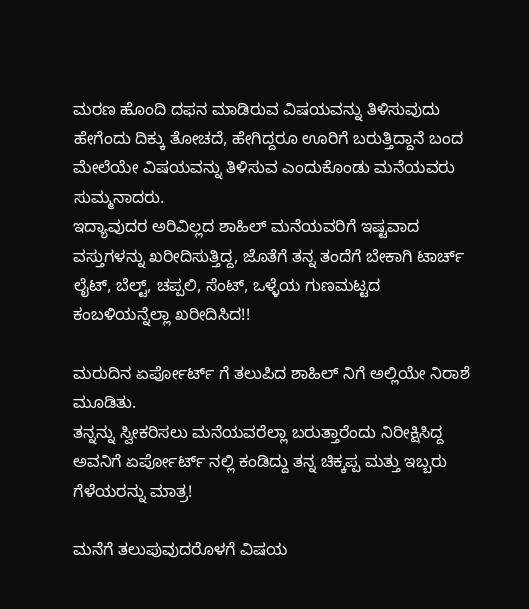ಮರಣ ಹೊಂದಿ ದಫನ ಮಾಡಿರುವ ವಿಷಯವನ್ನು ತಿಳಿಸುವುದು ಹೇಗೆಂದು ದಿಕ್ಕು ತೋಚದೆ, ಹೇಗಿದ್ದರೂ ಊರಿಗೆ ಬರುತ್ತಿದ್ದಾನೆ ಬಂದ ಮೇಲೆಯೇ ವಿಷಯವನ್ನು ತಿಳಿಸುವ ಎಂದುಕೊಂಡು ಮನೆಯವರು ಸುಮ್ಮನಾದರು.
ಇದ್ಯಾವುದರ ಅರಿವಿಲ್ಲದ ಶಾಹಿಲ್ ಮನೆಯವರಿಗೆ ಇಷ್ಟವಾದ ವಸ್ತುಗಳನ್ನು ಖರೀದಿಸುತ್ತಿದ್ದ, ಜೊತೆಗೆ ತನ್ನ ತಂದೆಗೆ ಬೇಕಾಗಿ ಟಾರ್ಚ್ ಲೈಟ್, ಬೆಲ್ಟ್, ಚಪ್ಪಲಿ, ಸೆಂಟ್, ಒಳ್ಳೆಯ ಗುಣಮಟ್ಟದ ಕಂಬಳಿಯನ್ನೆಲ್ಲಾ ಖರೀದಿಸಿದ!!

ಮರುದಿನ ಏರ್ಪೋರ್ಟ್ ಗೆ ತಲುಪಿದ ಶಾಹಿಲ್ ನಿಗೆ ಅಲ್ಲಿಯೇ ನಿರಾಶೆ ಮೂಡಿತು.
ತನ್ನನ್ನು ಸ್ವೀಕರಿಸಲು ಮನೆಯವರೆಲ್ಲಾ ಬರುತ್ತಾರೆಂದು ನಿರೀಕ್ಷಿಸಿದ್ದ ಅವನಿಗೆ ಏರ್ಪೋರ್ಟ್ ನಲ್ಲಿ ಕಂಡಿದ್ದು ತನ್ನ ಚಿಕ್ಕಪ್ಪ ಮತ್ತು ಇಬ್ಬರು ಗೆಳೆಯರನ್ನು ಮಾತ್ರ!

ಮನೆಗೆ ತಲುಪುವುದರೊಳಗೆ ವಿಷಯ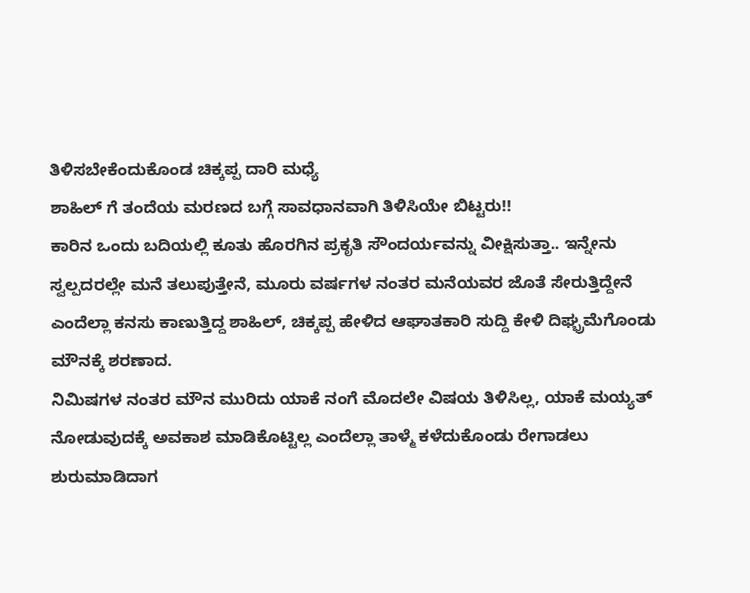ತಿಳಿಸಬೇಕೆಂದುಕೊಂಡ ಚಿಕ್ಕಪ್ಪ ದಾರಿ ಮಧ್ಯೆ
ಶಾಹಿಲ್ ಗೆ ತಂದೆಯ ಮರಣದ ಬಗ್ಗೆ ಸಾವಧಾನವಾಗಿ ತಿಳಿಸಿಯೇ ಬಿಟ್ಟರು!!
ಕಾರಿನ ಒಂದು ಬದಿಯಲ್ಲಿ ಕೂತು ಹೊರಗಿನ ಪ್ರಕೃತಿ ಸೌಂದರ್ಯವನ್ನು ವೀಕ್ಷಿಸುತ್ತಾ.. ಇನ್ನೇನು ಸ್ವಲ್ಪದರಲ್ಲೇ ಮನೆ ತಲುಪುತ್ತೇನೆ, ಮೂರು ವರ್ಷಗಳ ನಂತರ ಮನೆಯವರ ಜೊತೆ ಸೇರುತ್ತಿದ್ದೇನೆ ಎಂದೆಲ್ಲಾ ಕನಸು ಕಾಣುತ್ತಿದ್ದ ಶಾಹಿಲ್, ಚಿಕ್ಕಪ್ಪ ಹೇಳಿದ ಆಘಾತಕಾರಿ ಸುದ್ದಿ ಕೇಳಿ ದಿಘ್ಭ್ರಮೆಗೊಂಡು ಮೌನಕ್ಕೆ ಶರಣಾದ.
ನಿಮಿಷಗಳ ನಂತರ ಮೌನ ಮುರಿದು ಯಾಕೆ ನಂಗೆ ಮೊದಲೇ ವಿಷಯ ತಿಳಿಸಿಲ್ಲ, ಯಾಕೆ ಮಯ್ಯತ್ ನೋಡುವುದಕ್ಕೆ ಅವಕಾಶ ಮಾಡಿಕೊಟ್ಟಿಲ್ಲ ಎಂದೆಲ್ಲಾ ತಾಳ್ಮೆ ಕಳೆದುಕೊಂಡು ರೇಗಾಡಲು ಶುರುಮಾಡಿದಾಗ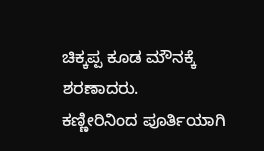ಚಿಕ್ಕಪ್ಪ ಕೂಡ ಮೌನಕ್ಕೆ ಶರಣಾದರು.
ಕಣ್ಣೀರಿನಿಂದ ಪೂರ್ತಿಯಾಗಿ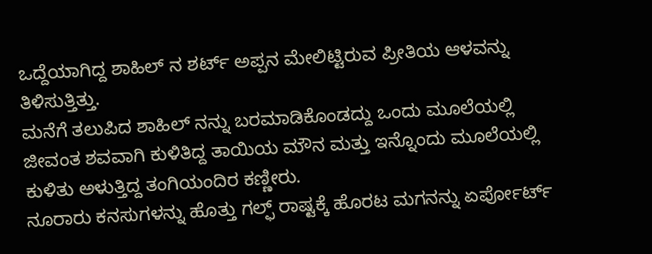ಒದ್ದೆಯಾಗಿದ್ದ ಶಾಹಿಲ್ ನ ಶರ್ಟ್ ಅಪ್ಪನ ಮೇಲಿಟ್ಟಿರುವ ಪ್ರೀತಿಯ ಆಳವನ್ನು ತಿಳಿಸುತ್ತಿತ್ತು.
ಮನೆಗೆ ತಲುಪಿದ ಶಾಹಿಲ್ ನನ್ನು ಬರಮಾಡಿಕೊಂಡದ್ದು ಒಂದು ಮೂಲೆಯಲ್ಲಿ ಜೀವಂತ ಶವವಾಗಿ ಕುಳಿತಿದ್ದ ತಾಯಿಯ ಮೌನ ಮತ್ತು ಇನ್ನೊಂದು ಮೂಲೆಯಲ್ಲಿ ಕುಳಿತು ಅಳುತ್ತಿದ್ದ ತಂಗಿಯಂದಿರ ಕಣ್ಣೀರು.
ನೂರಾರು ಕನಸುಗಳನ್ನು ಹೊತ್ತು ಗಲ್ಫ್ ರಾಷ್ಟಕ್ಕೆ ಹೊರಟ ಮಗನನ್ನು ಏರ್ಪೋರ್ಟ್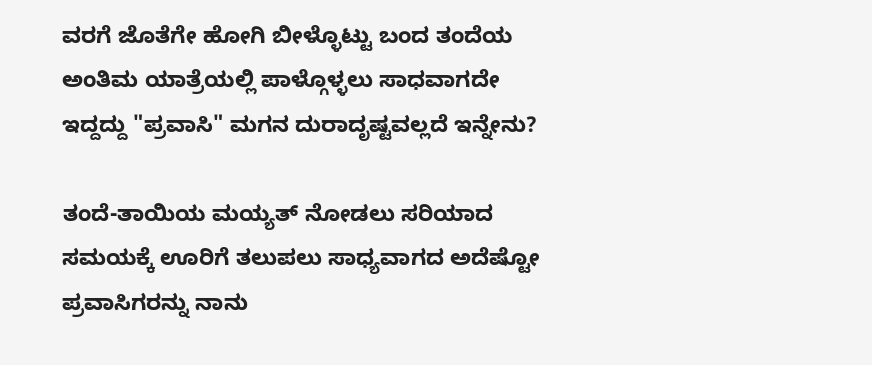ವರಗೆ ಜೊತೆಗೇ ಹೋಗಿ ಬೀಳ್ಳೊಟ್ಟು ಬಂದ ತಂದೆಯ ಅಂತಿಮ ಯಾತ್ರೆಯಲ್ಲಿ ಪಾಳ್ಗೊಳ್ಳಲು ಸಾಧವಾಗದೇ ಇದ್ದದ್ದು "ಪ್ರವಾಸಿ" ಮಗನ ದುರಾದೃಷ್ಟವಲ್ಲದೆ ಇನ್ನೇನು?

ತಂದೆ-ತಾಯಿಯ ಮಯ್ಯತ್ ನೋಡಲು ಸರಿಯಾದ ಸಮಯಕ್ಕೆ ಊರಿಗೆ ತಲುಪಲು ಸಾಧ್ಯವಾಗದ ಅದೆಷ್ಟೋ ಪ್ರವಾಸಿಗರನ್ನು ನಾನು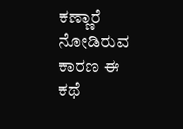ಕಣ್ಣಾರೆ ನೋಡಿರುವ ಕಾರಣ ಈ ಕಥೆ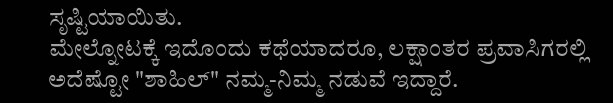ಸೃಷ್ಟಿಯಾಯಿತು.
ಮೇಲ್ನೋಟಕ್ಕೆ ಇದೊಂದು ಕಥೆಯಾದರೂ, ಲಕ್ಷಾಂತರ ಪ್ರವಾಸಿಗರಲ್ಲಿ ಅದೆಷ್ಟೋ "ಶಾಹಿಲ್" ನಮ್ಮ-ನಿಮ್ಮ ನಡುವೆ ಇದ್ದಾರೆ.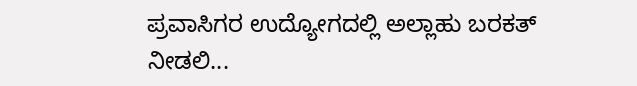ಪ್ರವಾಸಿಗರ ಉದ್ಯೋಗದಲ್ಲಿ ಅಲ್ಲಾಹು ಬರಕತ್ ನೀಡಲಿ...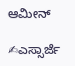ಆಮೀನ್

✍ಎಸ್ಸಾರ್ಜೆ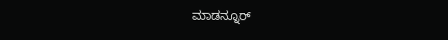ಮಾಡನ್ನೂರ್